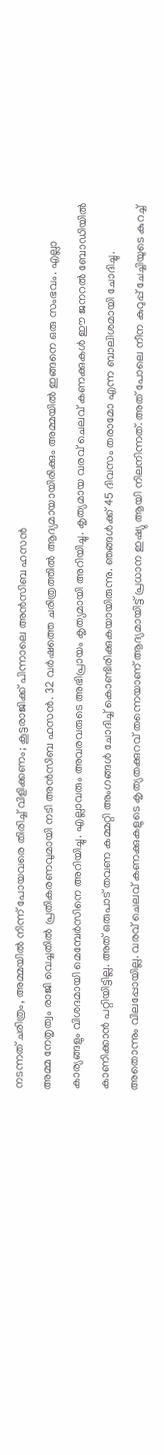നടന്നത് ചരിത്രം, അമ്മയിൽ നിന്ന് പോയവരെ തിരിച്ച് വിളിക്കണം; കൂട്ടരാജിക്ക് പിന്നാലെ അൻസിബ ഹസൻ
അമ്മ നേതൃത്വം രാജി വെച്ചതിൽ പ്രതികരണവുമായി നടി അൻസിബ ഹസൻ. 32 വർഷത്തെ ചരിത്രത്തിൽ ആദ്യമായായിരിക്കും അമ്മയിൽ ഇങ്ങനെ ഒരു സംഭവം. എല്ലാ കാര്യങ്ങളും വിശദമായി മെമ്പേർസിനെ അറിയിച്ചു. എല്ലാവരും അവരവരുടെ അഭിപ്രായം കൃത്യമായി അറിയിച്ചു. കൃത്യമായ വരവ് ചെലവ് കണക്കുകൾ ഈ ജനറൽ ബോഡിയിൽ കാണിക്കാൻ പറ്റിയിട്ടില്ല. അത് ഒരുപാട് തവണ കമ്മറ്റി അംഗങ്ങൾ ചോദിച്ച് കൊണ്ടിരിക്കുകയായിരുന്നു. ഞങ്ങൾക്ക് 45 ദിവസം തരാമോ എന്ന ബാലിശമായി ചോദിച്ചു. അതൊന്നും വിലപ്പോയില്ല. വരവ് ചെലവ് കണക്കുകളുടെ കൃത്യതക്കുറവ് തന്നെയാണ് ആദ്യമായിട്ട് പ്രധാന ഇഷ്യു ആയി നിലനിന്നത്. അത് പോലെ നീന കുറുപ്പ് ചേച്ചിയുടെ കുറച്ച്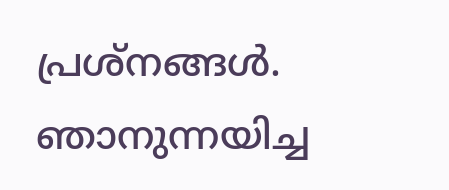പ്രശ്നങ്ങൾ. ഞാനുന്നയിച്ച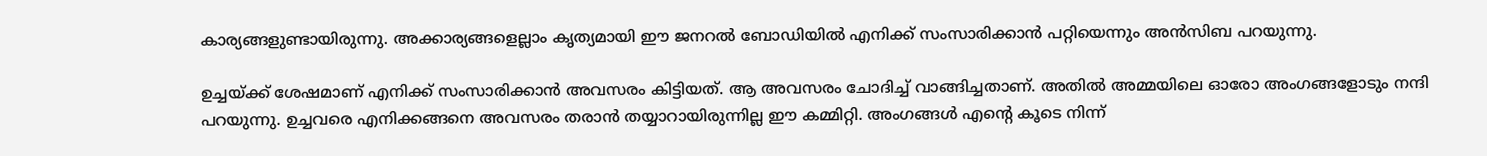കാര്യങ്ങളുണ്ടായിരുന്നു. അക്കാര്യങ്ങളെല്ലാം കൃത്യമായി ഈ ജനറൽ ബോഡിയിൽ എനിക്ക് സംസാരിക്കാൻ പറ്റിയെന്നും അൻസിബ പറയുന്നു.

ഉച്ചയ്ക്ക് ശേഷമാണ് എനിക്ക് സംസാരിക്കാൻ അവസരം കിട്ടിയത്. ആ അവസരം ചോദിച്ച് വാങ്ങിച്ചതാണ്. അതിൽ അമ്മയിലെ ഓരോ അംഗങ്ങളോടും നന്ദി പറയുന്നു. ഉച്ചവരെ എനിക്കങ്ങനെ അവസരം തരാൻ തയ്യാറായിരുന്നില്ല ഈ കമ്മിറ്റി. അംഗങ്ങൾ എന്റെ കൂടെ നിന്ന്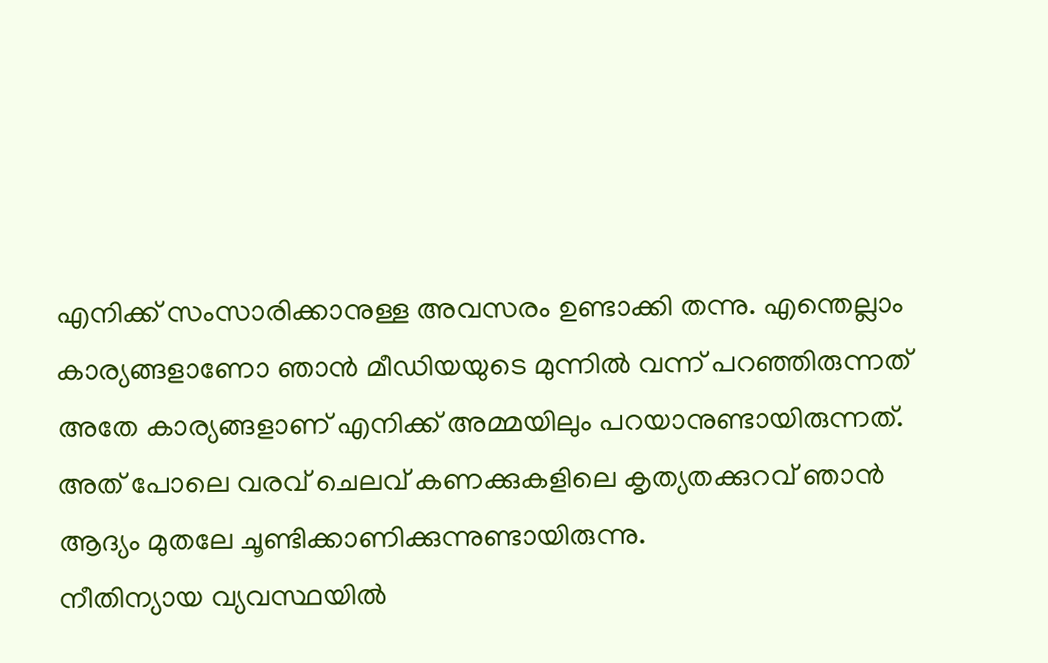എനിക്ക് സംസാരിക്കാനുള്ള അവസരം ഉണ്ടാക്കി തന്നു. എന്തെല്ലാം കാര്യങ്ങളാണോ ഞാൻ മീഡിയയുടെ മുന്നിൽ വന്ന് പറഞ്ഞിരുന്നത് അതേ കാര്യങ്ങളാണ് എനിക്ക് അമ്മയിലും പറയാനുണ്ടായിരുന്നത്. അത് പോലെ വരവ് ചെലവ് കണക്കുകളിലെ കൃത്യതക്കുറവ് ഞാൻ ആദ്യം മുതലേ ചൂണ്ടിക്കാണിക്കുന്നുണ്ടായിരുന്നു.
നീതിന്യായ വ്യവസ്ഥയിൽ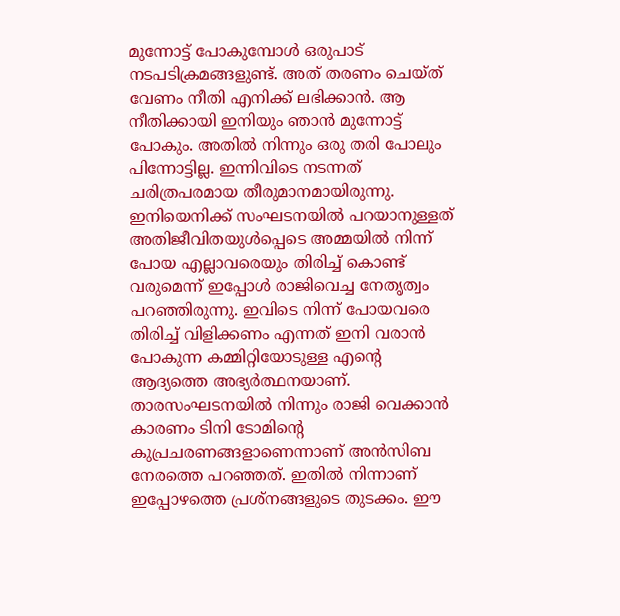മുന്നോട്ട് പോകുമ്പോൾ ഒരുപാട് നടപടിക്രമങ്ങളുണ്ട്. അത് തരണം ചെയ്ത് വേണം നീതി എനിക്ക് ലഭിക്കാൻ. ആ നീതിക്കായി ഇനിയും ഞാൻ മുന്നോട്ട് പോകും. അതിൽ നിന്നും ഒരു തരി പോലും പിന്നോട്ടില്ല. ഇന്നിവിടെ നടന്നത് ചരിത്രപരമായ തീരുമാനമായിരുന്നു. ഇനിയെനിക്ക് സംഘടനയിൽ പറയാനുള്ളത് അതിജീവിതയുൾപ്പെടെ അമ്മയിൽ നിന്ന് പോയ എല്ലാവരെയും തിരിച്ച് കൊണ്ട് വരുമെന്ന് ഇപ്പോൾ രാജിവെച്ച നേതൃത്വം പറഞ്ഞിരുന്നു. ഇവിടെ നിന്ന് പോയവരെ തിരിച്ച് വിളിക്കണം എന്നത് ഇനി വരാൻ പോകുന്ന കമ്മിറ്റിയോടുള്ള എന്റെ ആദ്യത്തെ അഭ്യർത്ഥനയാണ്.
താരസംഘടനയിൽ നിന്നും രാജി വെക്കാൻ കാരണം ടിനി ടോമിന്റെ കുപ്രചരണങ്ങളാണെന്നാണ് അൻസിബ നേരത്തെ പറഞ്ഞത്. ഇതിൽ നിന്നാണ് ഇപ്പോഴത്തെ പ്രശ്നങ്ങളുടെ തുടക്കം. ഈ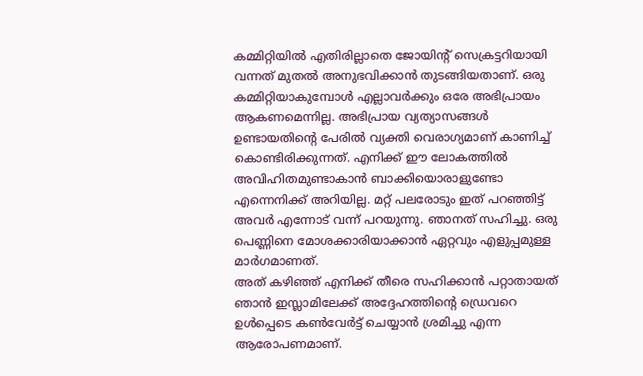കമ്മിറ്റിയിൽ എതിരില്ലാതെ ജോയിന്റ് സെക്രട്ടറിയായി വന്നത് മുതൽ അനുഭവിക്കാൻ തുടങ്ങിയതാണ്. ഒരു കമ്മിറ്റിയാകുമ്പോൾ എല്ലാവർക്കും ഒരേ അഭിപ്രായം ആകണമെന്നില്ല. അഭിപ്രായ വ്യത്യാസങ്ങൾ ഉണ്ടായതിന്റെ പേരിൽ വ്യക്തി വെരാഗ്യമാണ് കാണിച്ച് കൊണ്ടിരിക്കുന്നത്. എനിക്ക് ഈ ലോകത്തിൽ അവിഹിതമുണ്ടാകാൻ ബാക്കിയൊരാളുണ്ടോ എന്നെനിക്ക് അറിയില്ല. മറ്റ് പലരോടും ഇത് പറഞ്ഞിട്ട് അവർ എന്നോട് വന്ന് പറയുന്നു. ഞാനത് സഹിച്ചു. ഒരു പെണ്ണിനെ മോശക്കാരിയാക്കാൻ ഏറ്റവും എളുപ്പമുള്ള മാർഗമാണത്.
അത് കഴിഞ്ഞ് എനിക്ക് തീരെ സഹിക്കാൻ പറ്റാതായത് ഞാൻ ഇസ്ലാമിലേക്ക് അദ്ദേഹത്തിന്റെ ഡ്രെവറെ ഉൾപ്പെടെ കൺവേർട്ട് ചെയ്യാൻ ശ്രമിച്ചു എന്ന ആരോപണമാണ്.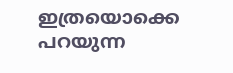ഇത്രയൊക്കെ പറയുന്ന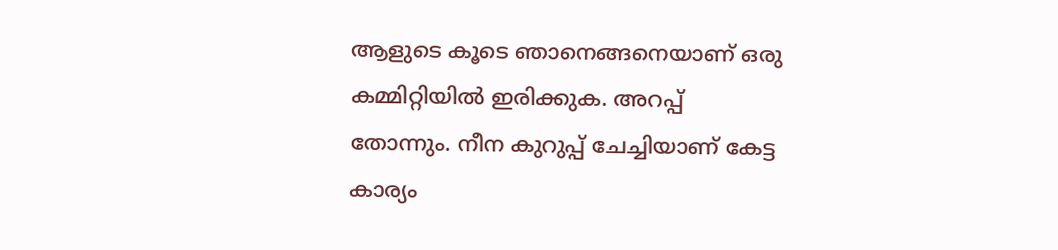ആളുടെ കൂടെ ഞാനെങ്ങനെയാണ് ഒരു കമ്മിറ്റിയിൽ ഇരിക്കുക. അറപ്പ് തോന്നും. നീന കുറുപ്പ് ചേച്ചിയാണ് കേട്ട കാര്യം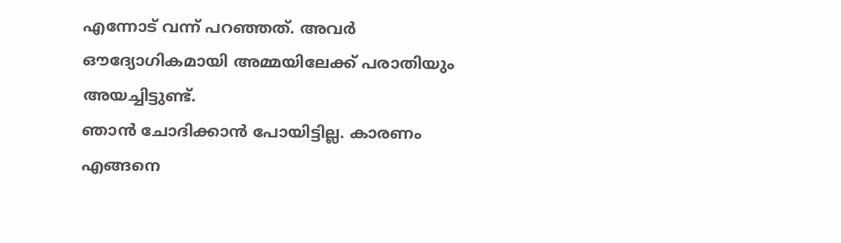എന്നോട് വന്ന് പറഞ്ഞത്. അവർ ഔദ്യോഗികമായി അമ്മയിലേക്ക് പരാതിയും അയച്ചിട്ടുണ്ട്.
ഞാൻ ചോദിക്കാൻ പോയിട്ടില്ല. കാരണം എങ്ങനെ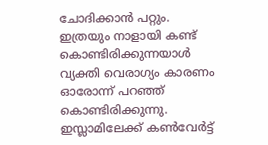ചോദിക്കാൻ പറ്റും. ഇത്രയും നാളായി കണ്ട് കൊണ്ടിരിക്കുന്നയാൾ വ്യക്തി വെരാഗ്യം കാരണം ഓരോന്ന് പറഞ്ഞ് കൊണ്ടിരിക്കുന്നു. ഇസ്ലാമിലേക്ക് കൺവേർട്ട്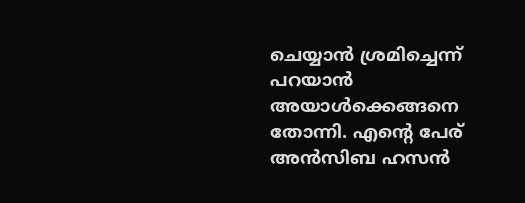ചെയ്യാൻ ശ്രമിച്ചെന്ന് പറയാൻ അയാൾക്കെങ്ങനെ തോന്നി. എന്റെ പേര് അൻസിബ ഹസൻ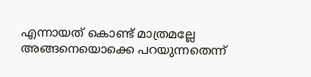എന്നായത് കൊണ്ട് മാത്രമല്ലേ അങ്ങനെയൊക്കെ പറയുന്നതെന്ന്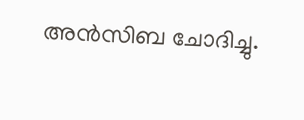അൻസിബ ചോദിച്ചു.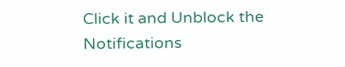Click it and Unblock the Notifications